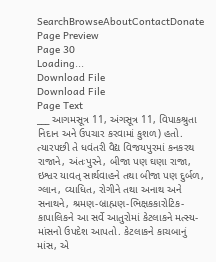SearchBrowseAboutContactDonate
Page Preview
Page 30
Loading...
Download File
Download File
Page Text
___ આગમસૂત્ર 11, અંગસૂત્ર 11, વિપાકશ્રુતા નિદાન અને ઉપચાર કરવામાં કુશળ) હતો. ત્યારપછી તે ધવંતરી વૈદ્ય વિજયપુરમાં કનકરથ રાજાને, અંતઃપુરને, બીજા પણ ઘણા રાજા, ઇશ્વર યાવત્ સાર્થવાહને તથા બીજા પણ દુર્બળ, ગ્લાન, વ્યાધિત, રોગીને તથા અનાથ અને સનાથને, શ્રમણ-બ્રાહ્મણ-ભિક્ષકકારોટિક- કાપાલિકને આ સર્વે આતુરોમાં કેટલાકને મત્સ્ય-માંસનો ઉપદેશ આપતો. કેટલાકને કાચબાનું માંસ, એ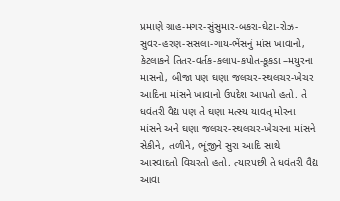પ્રમાણે ગ્રાહ-મગર-સુંસુમાર-બકરા-ઘેટા-રોઝ-સુવર-હરણ-સસલા-ગાય-ભેંસનું માંસ ખાવાનો, કેટલાકને તિતર-વર્તક-કલાપ-કપોત-કૂકડા –મયુરના માસનો, બીજા પણ ઘણા જલચર-સ્થલચર-ખેચર આદિના માંસને ખાવાનો ઉપદેશ આપતો હતો. તે ધવંતરી વૈદ્ય પણ તે ઘણા મત્સ્ય યાવત્ મોરના માંસને અને ઘણા જલચર-સ્થલચર-ખેચરના માંસને સેકીને, તળીને, ભૂંજીને સુરા આદિ સાથે આસ્વાદતો વિચરતો હતો. ત્યારપછી તે ધવંતરી વૈદ્ય આવા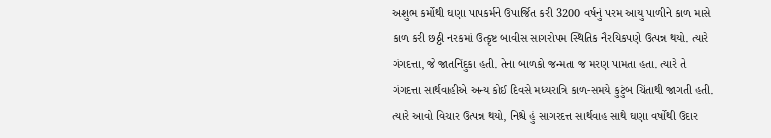અશુભ કર્મોથી ઘણા પાપકર્મને ઉપાર્જિત કરી 3200 વર્ષનું પરમ આયુ પાળીને કાળ માસે કાળ કરી છઠ્ઠી નરકમાં ઉત્કૃષ્ટ બાવીસ સાગરોપમ સ્થિતિક નૈરયિકપણે ઉત્પન્ન થયો. ત્યારે ગંગદત્તા, જે જાતનિંદુકા હતી. તેના બાળકો જન્મતા જ મરણ પામતા હતા. ત્યારે તે ગંગદત્તા સાર્થવાહીએ અન્ય કોઈ દિવસે મધ્યરાત્રિ કાળ-સમયે કુટુંબ ચિંતાથી જાગતી હતી. ત્યારે આવો વિચાર ઉત્પન્ન થયો, નિશ્ચે હું સાગરદત્ત સાર્થવાહ સાથે ઘણા વર્ષોથી ઉદાર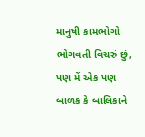માનુષી કામભોગો ભોગવતી વિચરું છું, પણ મેં એક પણ બાળક કે બાલિકાને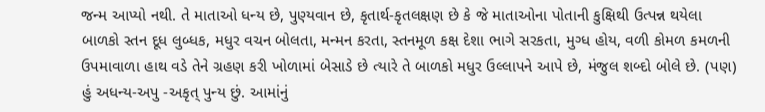જન્મ આપ્યો નથી. તે માતાઓ ધન્ય છે, પુણ્યવાન છે, કૃતાર્થ-કૃતલક્ષણ છે કે જે માતાઓના પોતાની કુક્ષિથી ઉત્પન્ન થયેલા બાળકો સ્તન દૂધ લુબ્ધક, મધુર વચન બોલતા, મન્મન કરતા, સ્તનમૂળ કક્ષ દેશા ભાગે સરકતા, મુગ્ધ હોય, વળી કોમળ કમળની ઉપમાવાળા હાથ વડે તેને ગ્રહણ કરી ખોળામાં બેસાડે છે ત્યારે તે બાળકો મધુર ઉલ્લાપને આપે છે, મંજુલ શબ્દો બોલે છે. (પણ) હું અધન્ય-અપુ -અકૃત્ પુન્ય છું. આમાંનું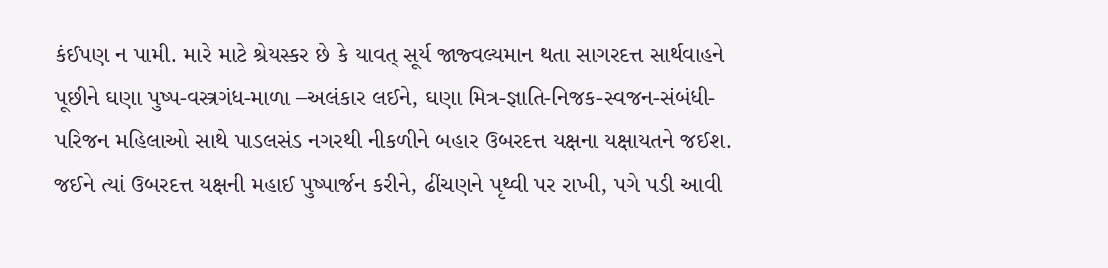કંઈપણ ન પામી. મારે માટે શ્રેયસ્કર છે કે યાવત્ સૂર્ય જાજ્વલ્યમાન થતા સાગરદત્ત સાર્થવાહને પૂછીને ઘણા પુષ્પ-વસ્ત્રગંધ-માળા –અલંકાર લઈને, ઘણા મિત્ર-જ્ઞાતિ-નિજક-સ્વજન-સંબંધી-પરિજન મહિલાઓ સાથે પાડલસંડ નગરથી નીકળીને બહાર ઉબરદત્ત યક્ષના યક્ષાયતને જઈશ. જઈને ત્યાં ઉબરદત્ત યક્ષની મહાઈ પુષ્પાર્જન કરીને, ઢીંચણને પૃથ્વી પર રાખી, પગે પડી આવી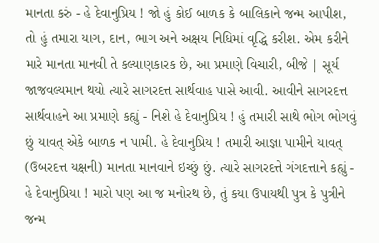માનતા કરું - હે દેવાનુપ્રિય ! જો હું કોઈ બાળક કે બાલિકાને જન્મ આપીશ, તો હું તમારા યાગ, દાન, ભાગ અને અક્ષય નિધિમાં વૃદ્ધિ કરીશ. એમ કરીને મારે માનતા માનવી તે કલ્યાણકારક છે, આ પ્રમાણે વિચારી, બીજે | સૂર્ય જાજવલ્યમાન થયો ત્યારે સાગરદત્ત સાર્થવાહ પાસે આવી. આવીને સાગરદત્ત સાર્થવાહને આ પ્રમાણે કહ્યું - નિશે હે દેવાનુપ્રિય ! હું તમારી સાથે ભોગ ભોગવું છું યાવત્ એકે બાળક ન પામી. હે દેવાનુપ્રિય ! તમારી આજ્ઞા પામીને યાવત્ (ઉબરદત્ત યક્ષની) માનતા માનવાને ઇચ્છું છું. ત્યારે સાગરદત્તે ગંગદત્તાને કહ્યું - હે દેવાનુપ્રિયા ! મારો પણ આ જ મનોરથ છે, તું કયા ઉપાયથી પુત્ર કે પુત્રીને જન્મ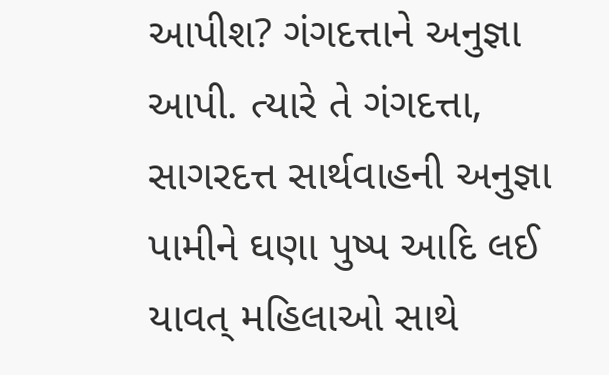આપીશ? ગંગદત્તાને અનુજ્ઞા આપી. ત્યારે તે ગંગદત્તા, સાગરદત્ત સાર્થવાહની અનુજ્ઞા પામીને ઘણા પુષ્પ આદિ લઈ યાવત્ મહિલાઓ સાથે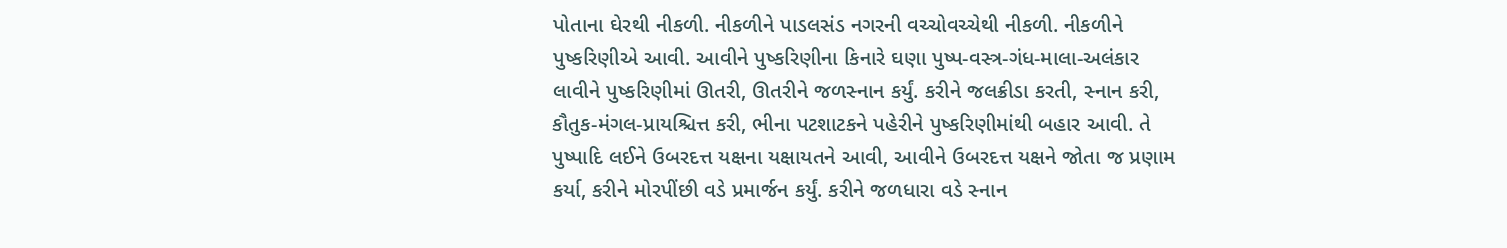પોતાના ઘેરથી નીકળી. નીકળીને પાડલસંડ નગરની વચ્ચોવચ્ચેથી નીકળી. નીકળીને પુષ્કરિણીએ આવી. આવીને પુષ્કરિણીના કિનારે ઘણા પુષ્પ-વસ્ત્ર-ગંધ-માલા-અલંકાર લાવીને પુષ્કરિણીમાં ઊતરી, ઊતરીને જળસ્નાન કર્યું. કરીને જલક્રીડા કરતી, સ્નાન કરી, કૌતુક-મંગલ-પ્રાયશ્ચિત્ત કરી, ભીના પટશાટકને પહેરીને પુષ્કરિણીમાંથી બહાર આવી. તે પુષ્પાદિ લઈને ઉબરદત્ત યક્ષના યક્ષાયતને આવી, આવીને ઉબરદત્ત યક્ષને જોતા જ પ્રણામ કર્યા, કરીને મોરપીંછી વડે પ્રમાર્જન કર્યું. કરીને જળધારા વડે સ્નાન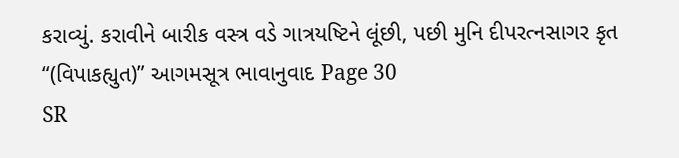કરાવ્યું. કરાવીને બારીક વસ્ત્ર વડે ગાત્રયષ્ટિને લૂંછી, પછી મુનિ દીપરત્નસાગર કૃત “(વિપાકહ્યુત)” આગમસૂત્ર ભાવાનુવાદ Page 30
SR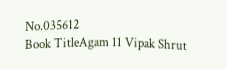No.035612
Book TitleAgam 11 Vipak Shrut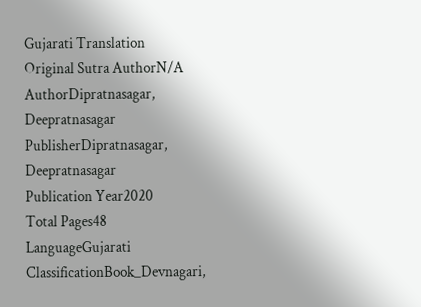Gujarati Translation
Original Sutra AuthorN/A
AuthorDipratnasagar, Deepratnasagar
PublisherDipratnasagar, Deepratnasagar
Publication Year2020
Total Pages48
LanguageGujarati
ClassificationBook_Devnagari,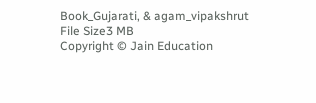Book_Gujarati, & agam_vipakshrut
File Size3 MB
Copyright © Jain Education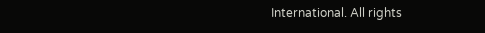International. All rights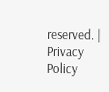reserved. | Privacy Policy